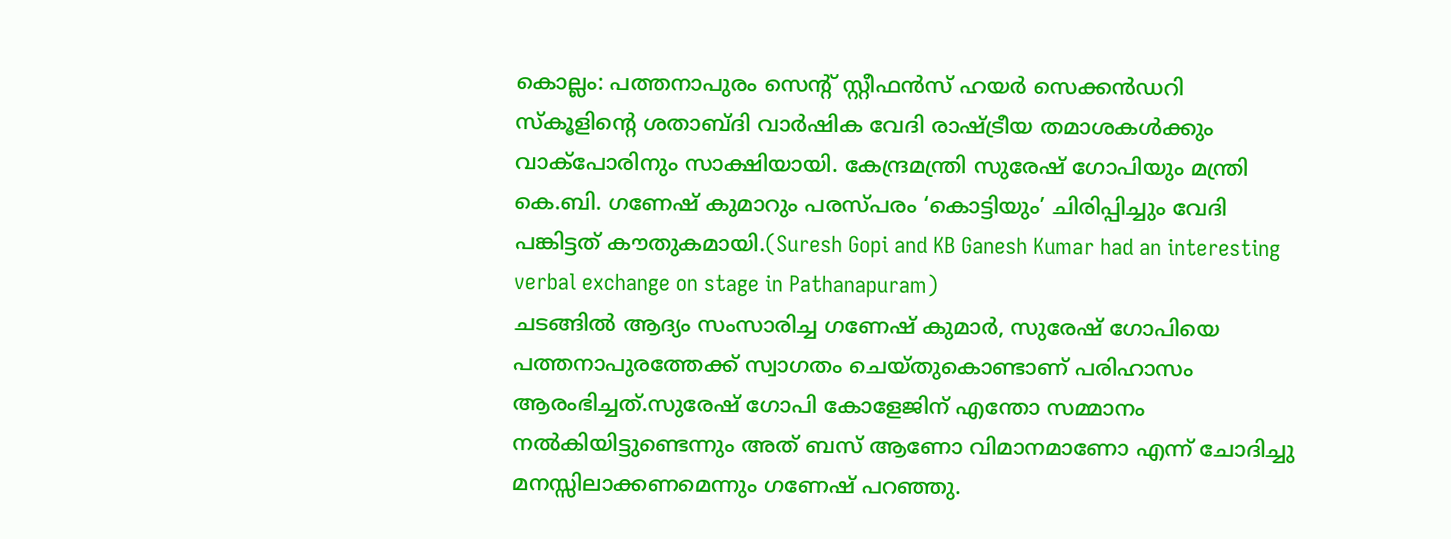കൊല്ലം: പത്തനാപുരം സെന്റ് സ്റ്റീഫൻസ് ഹയർ സെക്കൻഡറി സ്കൂളിന്റെ ശതാബ്ദി വാർഷിക വേദി രാഷ്ട്രീയ തമാശകൾക്കും വാക്പോരിനും സാക്ഷിയായി. കേന്ദ്രമന്ത്രി സുരേഷ് ഗോപിയും മന്ത്രി കെ.ബി. ഗണേഷ് കുമാറും പരസ്പരം ‘കൊട്ടിയും’ ചിരിപ്പിച്ചും വേദി പങ്കിട്ടത് കൗതുകമായി.(Suresh Gopi and KB Ganesh Kumar had an interesting verbal exchange on stage in Pathanapuram)
ചടങ്ങിൽ ആദ്യം സംസാരിച്ച ഗണേഷ് കുമാർ, സുരേഷ് ഗോപിയെ പത്തനാപുരത്തേക്ക് സ്വാഗതം ചെയ്തുകൊണ്ടാണ് പരിഹാസം ആരംഭിച്ചത്.സുരേഷ് ഗോപി കോളേജിന് എന്തോ സമ്മാനം നൽകിയിട്ടുണ്ടെന്നും അത് ബസ് ആണോ വിമാനമാണോ എന്ന് ചോദിച്ചു മനസ്സിലാക്കണമെന്നും ഗണേഷ് പറഞ്ഞു.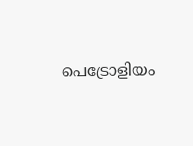പെട്രോളിയം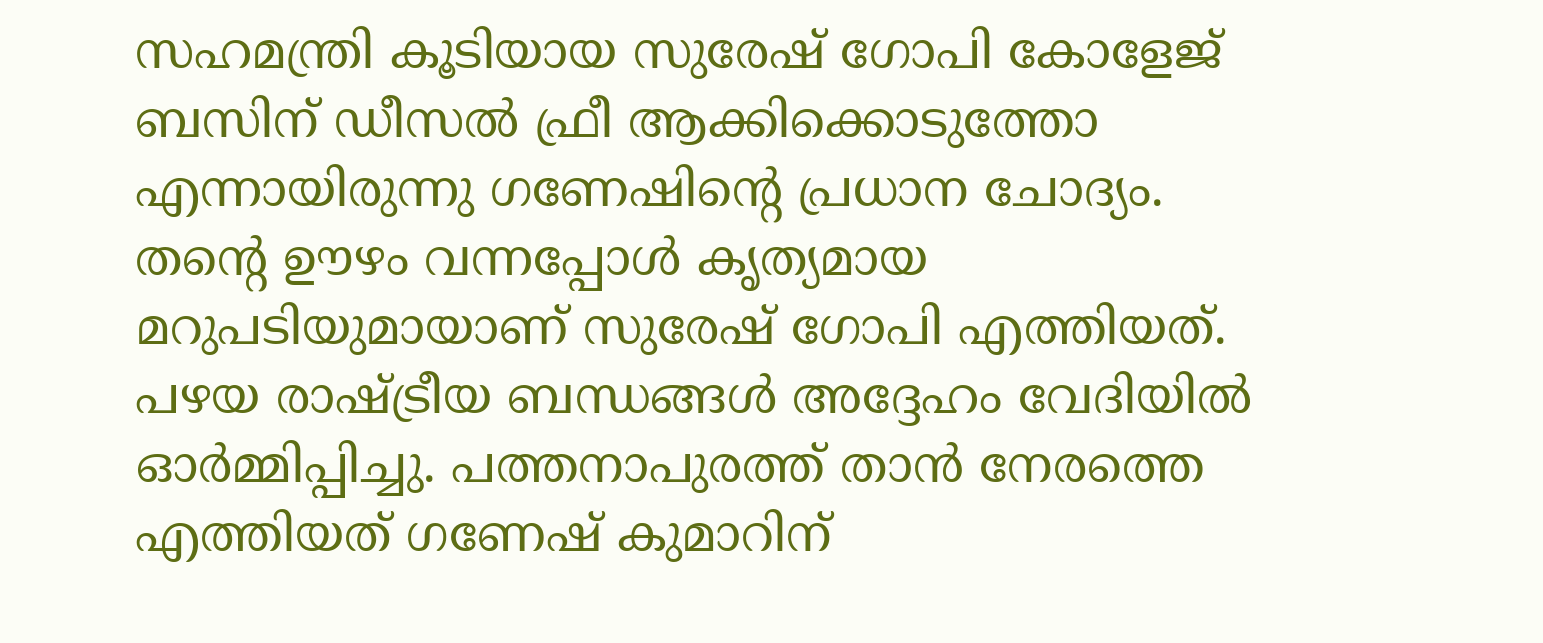സഹമന്ത്രി കൂടിയായ സുരേഷ് ഗോപി കോളേജ് ബസിന് ഡീസൽ ഫ്രീ ആക്കിക്കൊടുത്തോ എന്നായിരുന്നു ഗണേഷിന്റെ പ്രധാന ചോദ്യം.
തന്റെ ഊഴം വന്നപ്പോൾ കൃത്യമായ മറുപടിയുമായാണ് സുരേഷ് ഗോപി എത്തിയത്. പഴയ രാഷ്ട്രീയ ബന്ധങ്ങൾ അദ്ദേഹം വേദിയിൽ ഓർമ്മിപ്പിച്ചു. പത്തനാപുരത്ത് താൻ നേരത്തെ എത്തിയത് ഗണേഷ് കുമാറിന്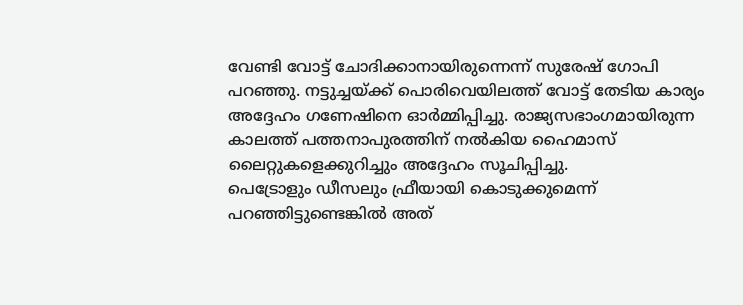വേണ്ടി വോട്ട് ചോദിക്കാനായിരുന്നെന്ന് സുരേഷ് ഗോപി പറഞ്ഞു. നട്ടുച്ചയ്ക്ക് പൊരിവെയിലത്ത് വോട്ട് തേടിയ കാര്യം അദ്ദേഹം ഗണേഷിനെ ഓർമ്മിപ്പിച്ചു. രാജ്യസഭാംഗമായിരുന്ന കാലത്ത് പത്തനാപുരത്തിന് നൽകിയ ഹൈമാസ് ലൈറ്റുകളെക്കുറിച്ചും അദ്ദേഹം സൂചിപ്പിച്ചു.
പെട്രോളും ഡീസലും ഫ്രീയായി കൊടുക്കുമെന്ന് പറഞ്ഞിട്ടുണ്ടെങ്കിൽ അത്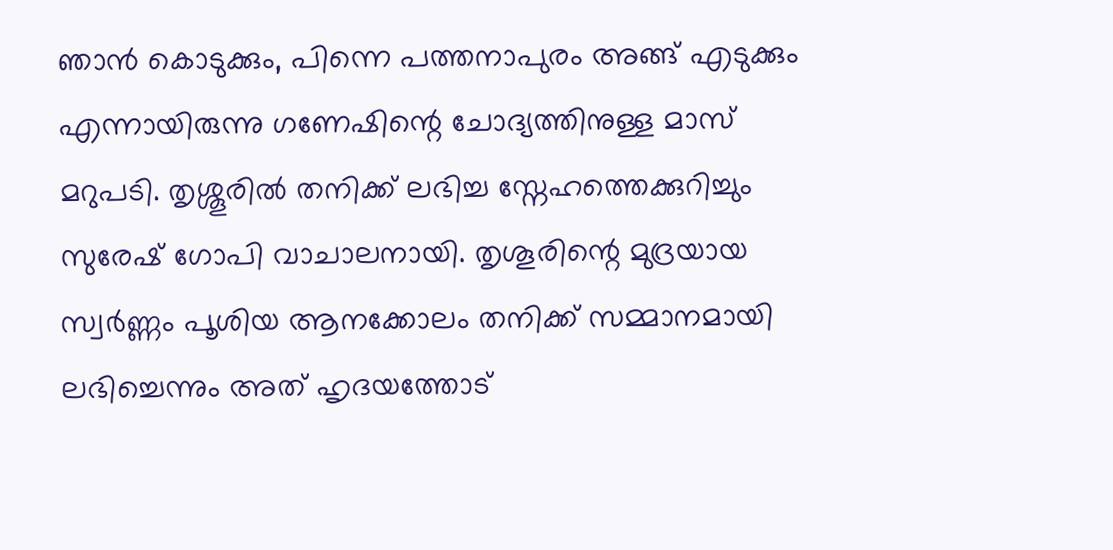ഞാൻ കൊടുക്കും, പിന്നെ പത്തനാപുരം അങ്ങ് എടുക്കും എന്നായിരുന്നു ഗണേഷിന്റെ ചോദ്യത്തിനുള്ള മാസ് മറുപടി. തൃശ്ശൂരിൽ തനിക്ക് ലഭിച്ച സ്നേഹത്തെക്കുറിച്ചും സുരേഷ് ഗോപി വാചാലനായി. തൃശൂരിന്റെ മുദ്രയായ സ്വർണ്ണം പൂശിയ ആനക്കോലം തനിക്ക് സമ്മാനമായി ലഭിച്ചെന്നും അത് ഹൃദയത്തോട്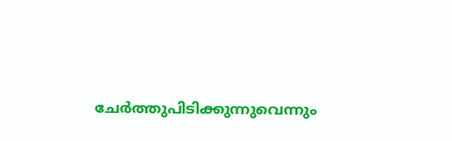ചേർത്തുപിടിക്കുന്നുവെന്നും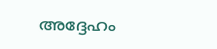അദ്ദേഹം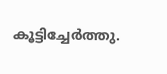കൂട്ടിച്ചേർത്തു.